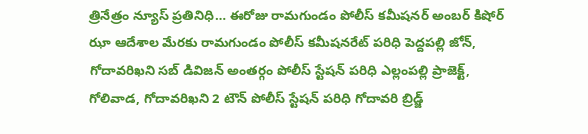త్రినేత్రం న్యూస్ ప్రతినిధి… ఈరోజు రామగుండం పోలీస్ కమీషనర్ అంబర్ కిషోర్ ఝా ఆదేశాల మేరకు రామగుండం పోలీస్ కమీషనరేట్ పరిధి పెద్దపల్లి జోన్, గోదావరిఖని సబ్ డివిజన్ అంతర్గం పోలీస్ స్టేషన్ పరిధి ఎల్లంపల్లి ప్రాజెక్ట్, గోలివాడ, గోదావరిఖని 2 టౌన్ పోలీస్ స్టేషన్ పరిధి గోదావరి బ్రిడ్జ్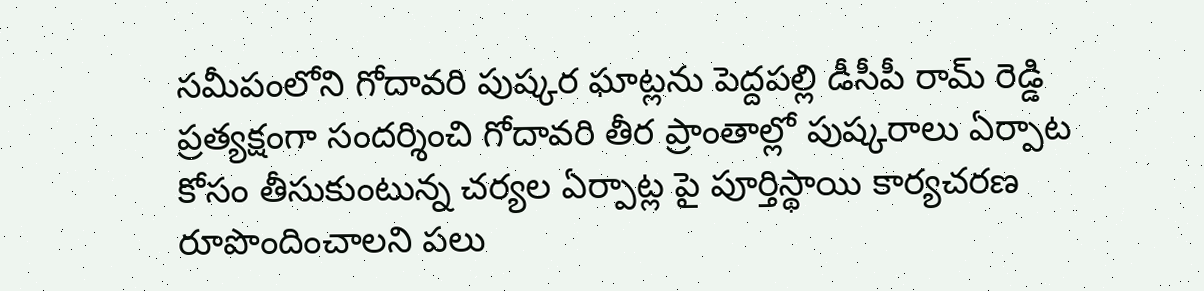సమీపంలోని గోదావరి పుష్కర ఘాట్లను పెద్దపల్లి డీసీపీ రామ్ రెడ్డి ప్రత్యక్షంగా సందర్శించి గోదావరి తీర ప్రాంతాల్లో పుష్కరాలు ఏర్పాట కోసం తీసుకుంటున్న చర్యల ఏర్పాట్ల పై పూర్తిస్థాయి కార్యచరణ రూపొందించాలని పలు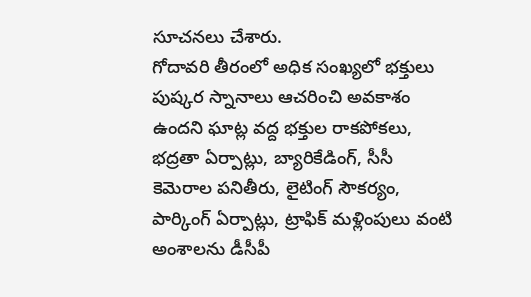సూచనలు చేశారు.
గోదావరి తీరంలో అధిక సంఖ్యలో భక్తులు పుష్కర స్నానాలు ఆచరించి అవకాశం ఉందని ఘాట్ల వద్ద భక్తుల రాకపోకలు, భద్రతా ఏర్పాట్లు, బ్యారికేడింగ్, సీసీ కెమెరాల పనితీరు, లైటింగ్ సౌకర్యం, పార్కింగ్ ఏర్పాట్లు, ట్రాఫిక్ మళ్లింపులు వంటి అంశాలను డీసీపీ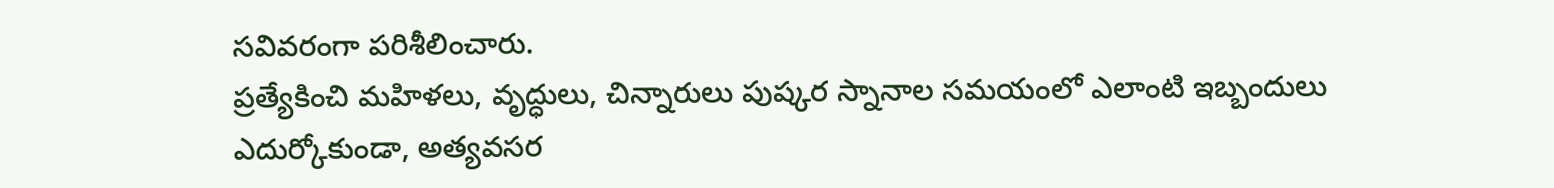సవివరంగా పరిశీలించారు.
ప్రత్యేకించి మహిళలు, వృద్ధులు, చిన్నారులు పుష్కర స్నానాల సమయంలో ఎలాంటి ఇబ్బందులు ఎదుర్కోకుండా, అత్యవసర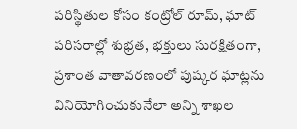పరిస్థితుల కోసం కంట్రోల్ రూమ్, ఘాట్ పరిసరాల్లో శుభ్రత, భక్తులు సురక్షితంగా, ప్రశాంత వాతావరణంలో పుష్కర ఘాట్లను వినియోగించుకునేలా అన్ని శాఖల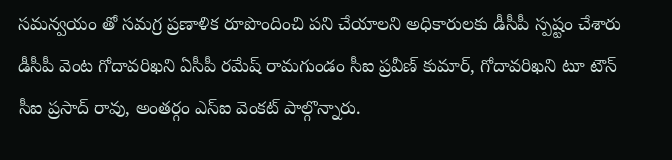సమన్వయం తో సమగ్ర ప్రణాళిక రూపొందించి పని చేయాలని అధికారులకు డీసీపీ స్పష్టం చేశారు డీసీపీ వెంట గోదావరిఖని ఏసీపీ రమేష్ రామగుండం సీఐ ప్రవీణ్ కుమార్, గోదావరిఖని టూ టౌన్ సీఐ ప్రసాద్ రావు, అంతర్గం ఎస్ఐ వెంకట్ పాల్గొన్నారు.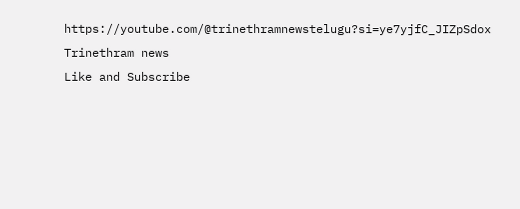https://youtube.com/@trinethramnewstelugu?si=ye7yjfC_JIZpSdox
Trinethram news
Like and Subscribe